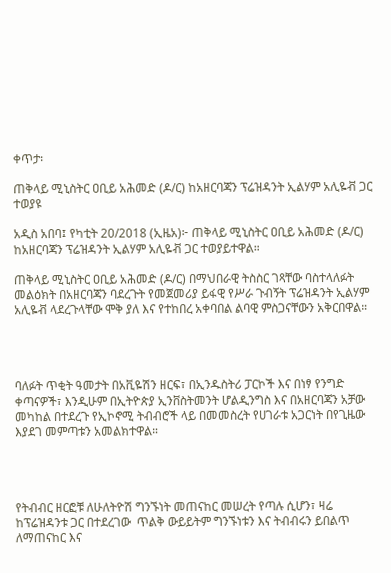ቀጥታ፡

ጠቅላይ ሚኒስትር ዐቢይ አሕመድ (ዶ/ር) ከአዘርባጃን ፕሬዝዳንት ኢልሃም አሊዬቭ ጋር ተወያዩ

አዲስ አበባ፤ የካቲት 20/2018 (ኢዜአ)፦ ጠቅላይ ሚኒስትር ዐቢይ አሕመድ (ዶ/ር) ከአዘርባጃን ፕሬዝዳንት ኢልሃም አሊዬቭ ጋር ተወያይተዋል።

ጠቅላይ ሚኒስትር ዐቢይ አሕመድ (ዶ/ር) በማህበራዊ ትስስር ገጻቸው ባስተላለፉት መልዕክት በአዘርባጃን ባደረጉት የመጀመሪያ ይፋዊ የሥራ ጉብኝት ፕሬዝዳንት ኢልሃም አሊዬቭ ላደረጉላቸው ሞቅ ያለ እና የተከበረ አቀባበል ልባዊ ምስጋናቸውን አቅርበዋል።




ባለፉት ጥቂት ዓመታት በአቪዬሽን ዘርፍ፣ በኢንዱስትሪ ፓርኮች እና በነፃ የንግድ ቀጣናዎች፣ እንዲሁም በኢትዮጵያ ኢንቨስትመንት ሆልዲንግስ እና በአዘርባጃን አቻው መካከል በተደረጉ የኢኮኖሚ ትብብሮች ላይ በመመስረት የሀገራቱ አጋርነት በየጊዜው እያደገ መምጣቱን አመልክተዋል።




የትብብር ዘርፎቹ ለሁለትዮሽ ግንኙነት መጠናከር መሠረት የጣሉ ሲሆን፣ ዛሬ ከፕሬዝዳንቱ ጋር በተደረገው  ጥልቅ ውይይትም ግንኙነቱን እና ትብብሩን ይበልጥ ለማጠናከር እና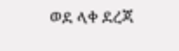ወደ ላቀ ደረጃ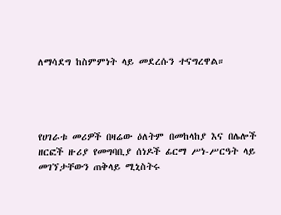ለማሳደግ ከስምምነት ላይ መደረሱን ተናግረዋል።




የሀገራቱ መሪዎች በዛሬው ዕለትም በመከላከያ እና በሌሎች ዘርፎች ዙሪያ የመግባቢያ ሰነዶች ፊርማ ሥነ-ሥርዓት ላይ መገኘታቸውን ጠቅላይ ሚኒስትሩ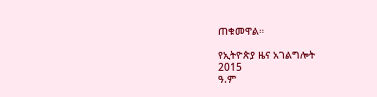ጠቁመዋል።

የኢትዮጵያ ዜና አገልግሎት
2015
ዓ.ም